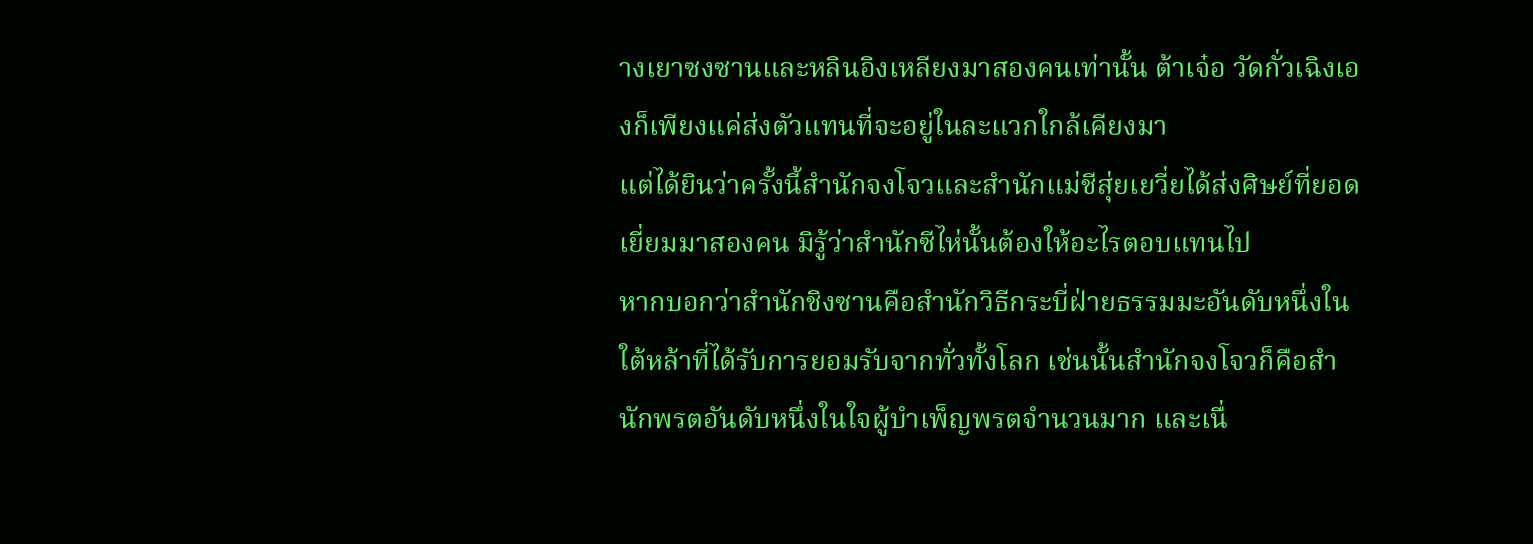างเยาซงซานและหลินอิงเหลียงมาสองคนเท่านั้น ต้าเจ๋อ วัดกั่วเฉิงเองก็เพียงแค่ส่งตัวแทนที่จะอยู่ในละแวกใกล้เคียงมา
แต่ได้ยินว่าครั้งนี้สำนักจงโจวและสำนักแม่ชีสุ่ยเยวี่ยได้ส่งศิษย์ที่ยอดเยี่ยมมาสองคน มิรู้ว่าสำนักซีไห่นั้นต้องให้อะไรตอบแทนไป
หากบอกว่าสำนักชิงซานคือสำนักวิธีกระบี่ฝ่ายธรรมมะอันดับหนึ่งในใต้หล้าที่ได้รับการยอมรับจากทั่วทั้งโลก เช่นนั้นสำนักจงโจวก็คือสำนักพรตอันดับหนึ่งในใจผู้บำเพ็ญพรตจำนวนมาก และเนื่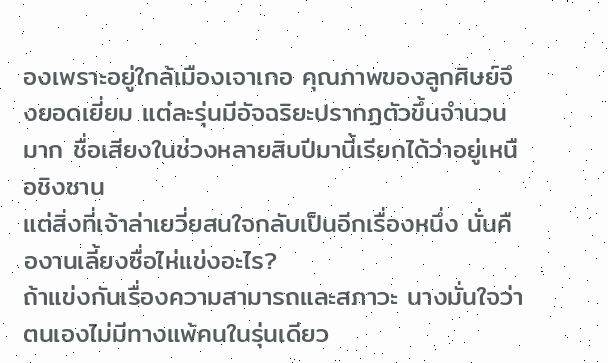องเพราะอยู่ใกล้เมืองเจาเกอ คุณภาพของลูกศิษย์จึงยอดเยี่ยม แต่ละรุ่นมีอัจฉริยะปรากฏตัวขึ้นจำนวนมาก ชื่อเสียงในช่วงหลายสิบปีมานี้เรียกได้ว่าอยู่เหนือชิงซาน
แต่สิ่งที่เจ้าล่าเยวี่ยสนใจกลับเป็นอีกเรื่องหนึ่ง นั่นคืองานเลี้ยงซื่อไห่แข่งอะไร?
ถ้าแข่งกันเรื่องความสามารถและสภาวะ นางมั่นใจว่าตนเองไม่มีทางแพ้คนในรุ่นเดียว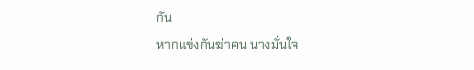กัน
หากแข่งกันฆ่าคน นางมั่นใจ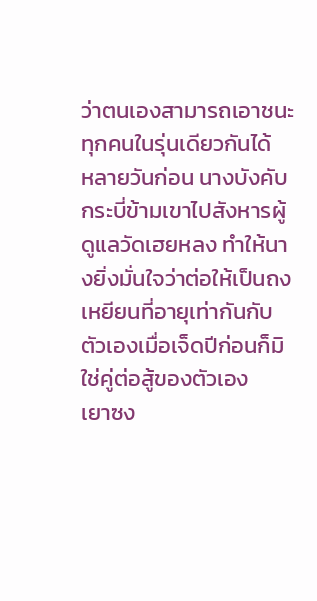ว่าตนเองสามารถเอาชนะทุกคนในรุ่นเดียวกันได้
หลายวันก่อน นางบังคับกระบี่ข้ามเขาไปสังหารผู้ดูแลวัดเฮยหลง ทำให้นางยิ่งมั่นใจว่าต่อให้เป็นถงเหยียนที่อายุเท่ากันกับตัวเองเมื่อเจ็ดปีก่อนก็มิใช่คู่ต่อสู้ของตัวเอง
เยาซง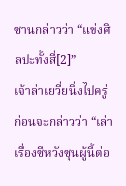ซานกล่าวว่า “แข่งศิลปะทั้งสี่[2]”
เจ้าล่าเยวี่ยนิ่งไปครู่ ก่อนจะกล่าวว่า “เล่าเรื่องซีหวังซุนผู้นี้ต่อ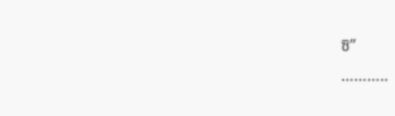ซิ”
………..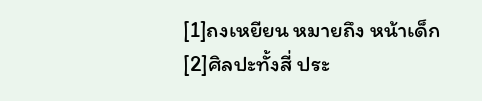[1]ถงเหยียน หมายถึง หน้าเด็ก
[2]ศิลปะทั้งสี่ ประ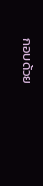กอบด้วย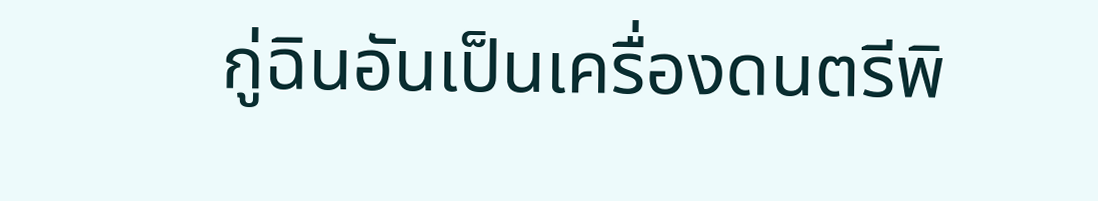กู่ฉินอันเป็นเครื่องดนตรีพิ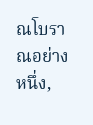ณโบราณอย่างหนึ่ง,